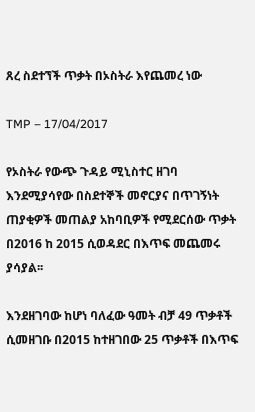ጸረ ስደተኘች ጥቃት በኦስትራ እየጨመረ ነው

TMP – 17/04/2017

የኦስትራ የውጭ ጉዳይ ሚኒስተር ዘገባ እንደሚያሳየው በስደተኞች መኖርያና በጥገኝነት ጠያቂዎች መጠልያ አከባቢዎች የሚደርሰው ጥቃት በ2016 ከ 2015 ሲወዳደር በእጥፍ መጨመሩ ያሳያል፡፡

እንደዘገባው ከሆነ ባለፈው ዓመት ብቻ 49 ጥቃቶች ሲመዘገቡ በ2015 ከተዘገበው 25 ጥቃቶች በእጥፍ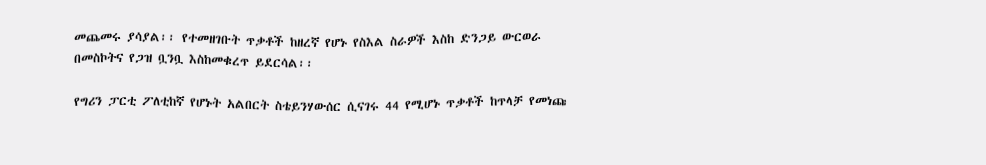መጨመሩ ያሳያል፡፡ የተመዘገቡት ጥቃቶች ከዘረኛ የሆኑ የስእል ስራዎች እስከ ድንጋይ ውርወራ በመስኮትና የጋዝ ቧንቧ እስከመቁረጥ ይደርሳል፡፡

የግሪን ፓርቲ ፖለቲከኛ የሆኑት አልበርት ስቴይንሃውሰር ሲናገሩ 44 የሚሆኑ ጥቃቶች ከጥላቻ የመነጩ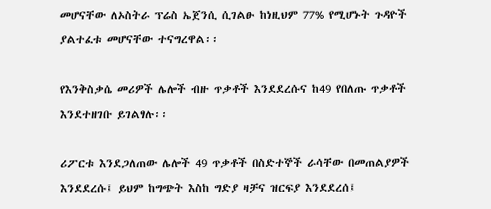መሆናቸው ለኦስትራ ፕሬስ ኤጀንሲ ሲገልፁ ከነዚህም 77% የሚሆኑት ጉዳዮች ያልተፈቱ መሆናቸው ተናግረዋል፡፡

የእንቅስቃሴ መሪዎች ሌሎች ብዙ ጥቃቶች እንደደረሱና ከ49 የበለጡ ጥቃቶች እንደተዘገቡ ይገልፃሉ፡፡

ሪፖርቱ እንደጋለጠው ሌሎች 49 ጥቃቶች በስድተኞች ራሳቸው በመጠልያዎች እንደደረሱ፤ ይህም ከግጭት እስከ ግድያ ዛቻና ዝርፍያ እንደደረሰ፤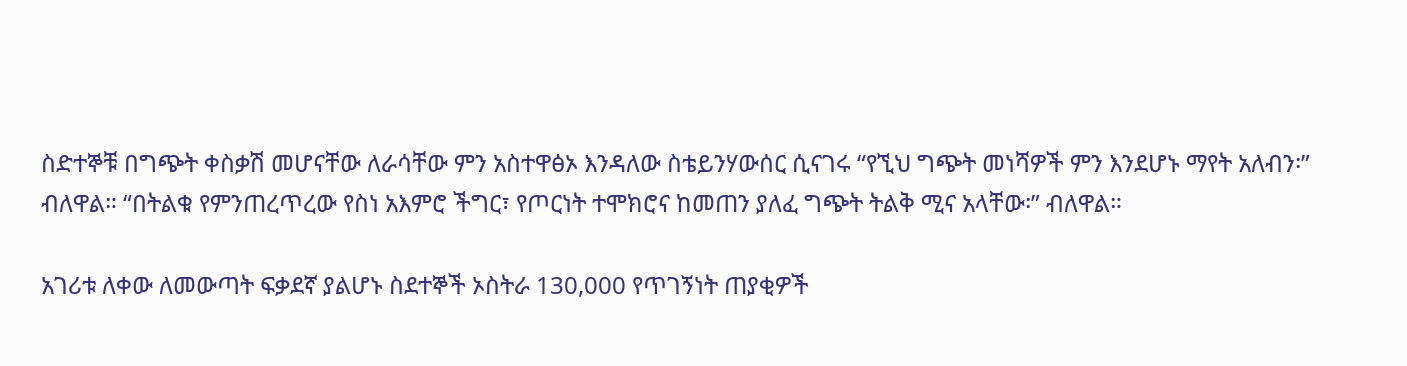ስድተኞቹ በግጭት ቀስቃሽ መሆናቸው ለራሳቸው ምን አስተዋፅኦ እንዳለው ስቴይንሃውሰር ሲናገሩ “የኚህ ግጭት መነሻዎች ምን እንደሆኑ ማየት አለብን፡” ብለዋል። “በትልቁ የምንጠረጥረው የስነ አእምሮ ችግር፣ የጦርነት ተሞክሮና ከመጠን ያለፈ ግጭት ትልቅ ሚና አላቸው፡” ብለዋል።

አገሪቱ ለቀው ለመውጣት ፍቃደኛ ያልሆኑ ስደተኞች ኦስትራ 130,000 የጥገኝነት ጠያቂዎች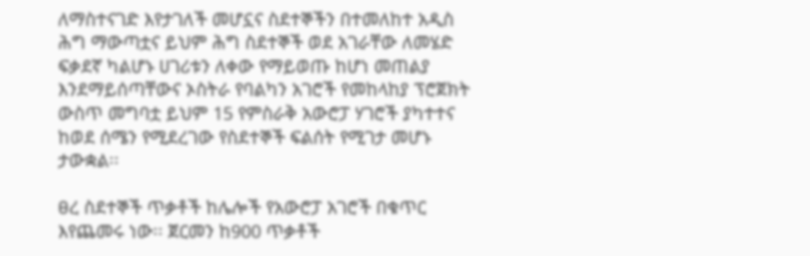ለማስተናገድ እየታገለች መሆኗና ስደተኞችን በተመለከተ አዲስ ሕግ ማውጣቷና ይህም ሕግ ስደተኞች ወደ አገራቸው ለመሄድ ፍቃደኛ ካልሆኑ ሀገሪቱን ለቀው የማይወጡ ከሆነ መጠልያ እንደማይሰጣቸውና ኦስትራ የባልካን አገሮች የመከላከያ ፕሮጀክት ውስጥ መግባቷ ይህም 15 የምስራቅ አውሮፓ ሃገሮች ያካተተና ከወደ ሰሜን የሚደረገው የስደተኞች ፍልሰት የሚገታ መሆኑ ታውቋል፡፡

ፀረ ስደተኞች ጥቃቶች ከሌሎች የአውሮፓ አገሮች በቁጥር እየጨመሩ ነው፡፡ ጀርመን ከ900 ጥቃቶች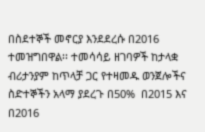በስደተኞች መኖርያ እንደደረሱ በ2016 ተመዝግበዋል፡፡ ተመሳሳይ ዘገባዎች ከታላቋ ብሪታንያም ከጥላቻ ጋር የተዛመዱ ወንጀሎችና ስድተኞችን አላማ ያደረጉ በ50%  በ2015 እና በ2016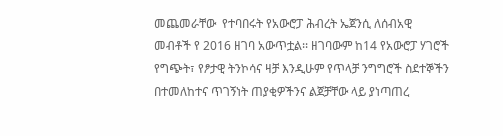መጨመራቸው  የተባበሩት የአውሮፓ ሕብረት ኤጀንሲ ለሰብአዊ መብቶች የ 2016 ዘገባ አውጥቷል፡፡ ዘገባውም ከ14 የአውሮፓ ሃገሮች የግጭት፣ የፆታዊ ትንኮሳና ዛቻ እንዲሁም የጥላቻ ንግግሮች ስደተኞችን በተመለከተና ጥገኝነት ጠያቂዎችንና ልጀቻቸው ላይ ያነጣጠረ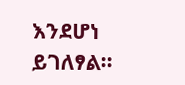እንደሆነ ይገለፃል፡፡